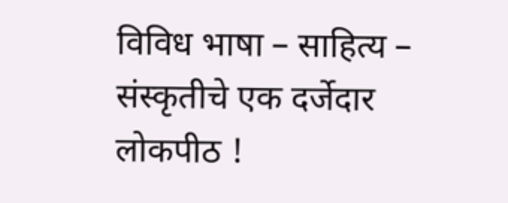विविध भाषा – साहित्य – संस्कृतीचे एक दर्जेदार लोकपीठ !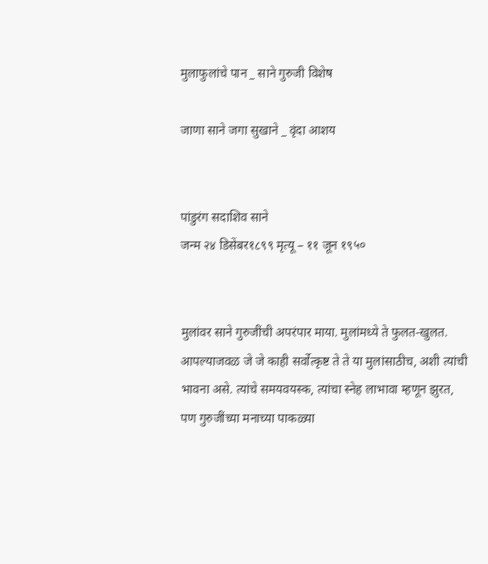मुलाफुलांचे पान _ साने गुरुजी विशेष

जाणा साने जगा सुखाने _ वृंदा आशय


पांडुरंग सदाशिव साने
जन्म २४ डिसेंबर१८९९ मृत्यू – ११ जून १९५०


मुलांवर साने गुरुजींची अपरंपार माया. मुलांमध्ये ते फुलत-खुलत. आपल्याजवळ जे जे काही सर्वोत्कृष्ट ते ते या मुलांसाठीच, अशी त्यांची भावना असे. त्यांचे समयवयस्क, त्यांचा स्नेह लाभावा म्हणून झुरत, पण गुरुजींच्या मनाच्या पाकळ्या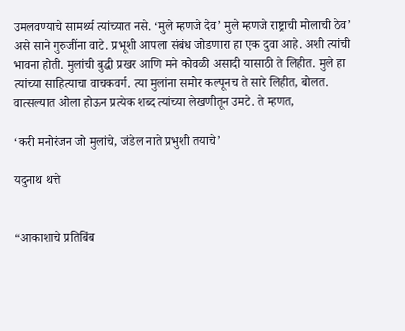उमलवण्याचे सामर्थ्य त्यांच्यात नसे. ‘मुले म्हणजे देव’ मुले म्हणजे राष्ट्राची मोलाची ठेव’ असे साने गुरुजींना वाटे. प्रभूशी आपला संबंध जोडणारा हा एक दुवा आहे. अशी त्यांची भावना होती. मुलांची बुद्धी प्रखर आणि मने कोवळी असादी यासाठी ते लिहीत. मुले हा त्यांच्या साहित्याचा वाचकवर्ग. त्या मुलांना समोर कल्पूनच ते सारे लिहीत, बोलत. वात्सल्यात ओला होऊन प्रत्येक शब्द त्यांच्या लेखणीतून उमटे. ते म्हणत,

‘करी मनोरंजन जो मुलांचे, जंडेल नाते प्रभुशी तयाचे’

यदुनाथ थत्ते


“आकाशाचे प्रतिबिंब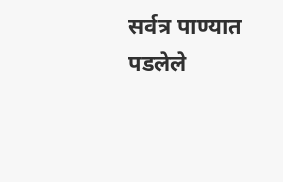सर्वत्र पाण्यात पडलेले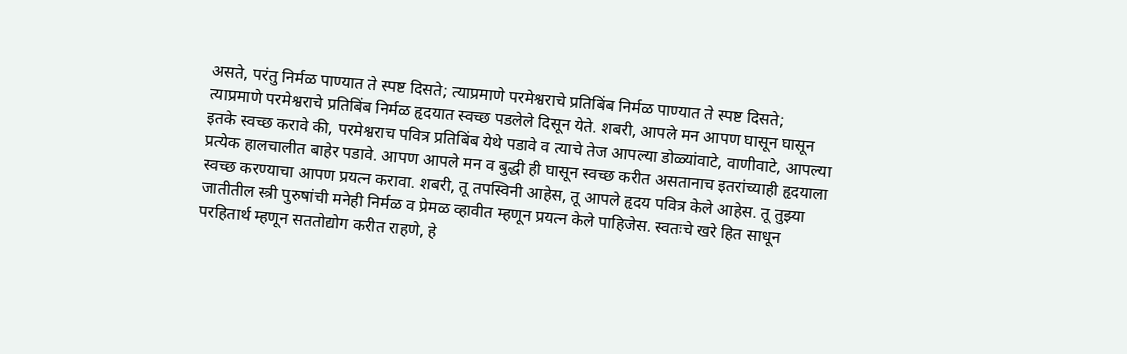असते, परंतु निर्मळ पाण्यात ते स्पष्ट दिसते; त्याप्रमाणे परमेश्वराचे प्रतिबिंब निर्मळ पाण्यात ते स्पष्ट दिसते; त्याप्रमाणे परमेश्वराचे प्रतिबिंब निर्मळ हृदयात स्वच्छ पडलेले दिसून येते. शबरी, आपले मन आपण घासून घासून इतके स्वच्छ करावे की, परमेश्वराच पवित्र प्रतिबिंब येथे पडावे व त्याचे तेज आपल्या डोळ्यांवाटे, वाणीवाटे, आपल्या प्रत्येक हालचालीत बाहेर पडावे. आपण आपले मन व बुद्धी ही घासून स्वच्छ करीत असतानाच इतरांच्याही हृदयाला स्वच्छ करण्याचा आपण प्रयत्न करावा. शबरी, तू तपस्विनी आहेस, तू आपले हृदय पवित्र केले आहेस. तू तुझ्या जातीतील स्त्री पुरुषांची मनेही निर्मळ व प्रेमळ व्हावीत म्हणून प्रयत्न केले पाहिजेस. स्वतःचे खरे हित साधून परहितार्थ म्हणून सततोद्योग करीत राहणे, हे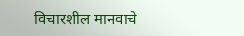विचारशील मानवाचे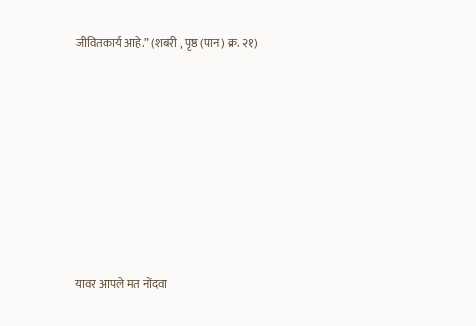जीवितकार्य आहे.” (शबरी , पृष्ठ (पान) क्र. २१)









यावर आपले मत नोंदवा